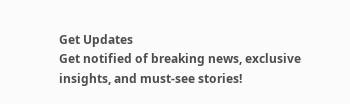Get Updates
Get notified of breaking news, exclusive insights, and must-see stories!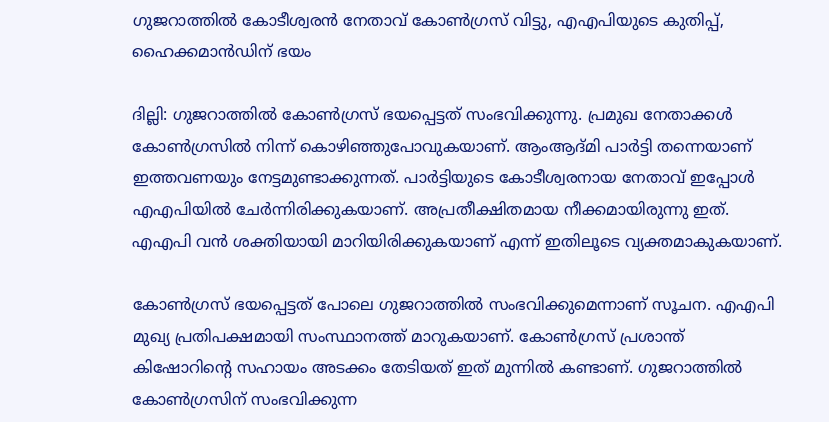ഗുജറാത്തില്‍ കോടീശ്വരന്‍ നേതാവ് കോണ്‍ഗ്രസ് വിട്ടു, എഎപിയുടെ കുതിപ്പ്, ഹൈക്കമാന്‍ഡിന് ഭയം

ദില്ലി: ഗുജറാത്തില്‍ കോണ്‍ഗ്രസ് ഭയപ്പെട്ടത് സംഭവിക്കുന്നു. പ്രമുഖ നേതാക്കള്‍ കോണ്‍ഗ്രസില്‍ നിന്ന് കൊഴിഞ്ഞുപോവുകയാണ്. ആംആദ്മി പാര്‍ട്ടി തന്നെയാണ് ഇത്തവണയും നേട്ടമുണ്ടാക്കുന്നത്. പാര്‍ട്ടിയുടെ കോടീശ്വരനായ നേതാവ് ഇപ്പോള്‍ എഎപിയില്‍ ചേര്‍ന്നിരിക്കുകയാണ്. അപ്രതീക്ഷിതമായ നീക്കമായിരുന്നു ഇത്. എഎപി വന്‍ ശക്തിയായി മാറിയിരിക്കുകയാണ് എന്ന് ഇതിലൂടെ വ്യക്തമാകുകയാണ്.

കോണ്‍ഗ്രസ് ഭയപ്പെട്ടത് പോലെ ഗുജറാത്തില്‍ സംഭവിക്കുമെന്നാണ് സൂചന. എഎപി മുഖ്യ പ്രതിപക്ഷമായി സംസ്ഥാനത്ത് മാറുകയാണ്. കോണ്‍ഗ്രസ് പ്രശാന്ത് കിഷോറിന്റെ സഹായം അടക്കം തേടിയത് ഇത് മുന്നില്‍ കണ്ടാണ്. ഗുജറാത്തില്‍ കോണ്‍ഗ്രസിന് സംഭവിക്കുന്ന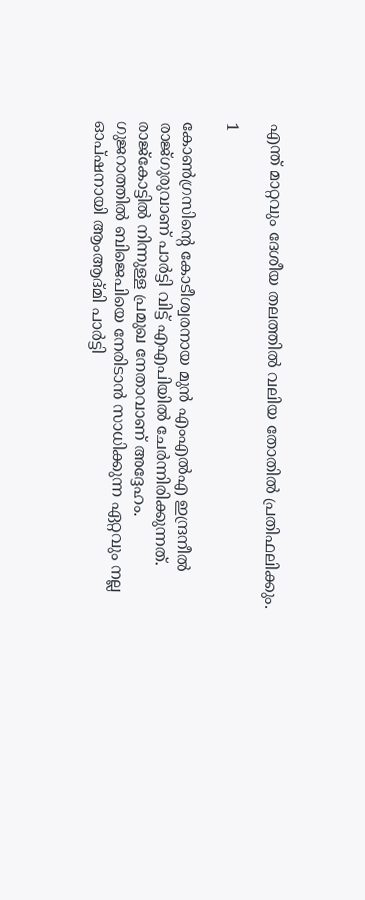എന്ത് മാറ്റവും ദേശീയ തലത്തില്‍ വലിയ തോതില്‍ പ്രതിഫലിക്കും.

1

കോണ്‍ഗ്രസിന്റെ കോടീശ്വരനായ മുന്‍ എംഎല്‍എ ഇന്ദ്രനീല്‍ രാജ്ഗുരുവാണ് പാര്‍ട്ടി വിട്ട് എഎപിയില്‍ ചേര്‍ന്നിരിക്കുന്നത്. രാജ്‌കോട്ടില്‍ നിന്നുള്ള പ്രമുഖ നേതാവാണ് അദ്ദേഹം. ഗുജറാത്തില്‍ ബിജെപിയെ നേരിടാന്‍ സാധിക്കുന്ന ഏറ്റവും നല്ല ഓപ്ഷനായി ആംആദ്മി പാര്‍ട്ടി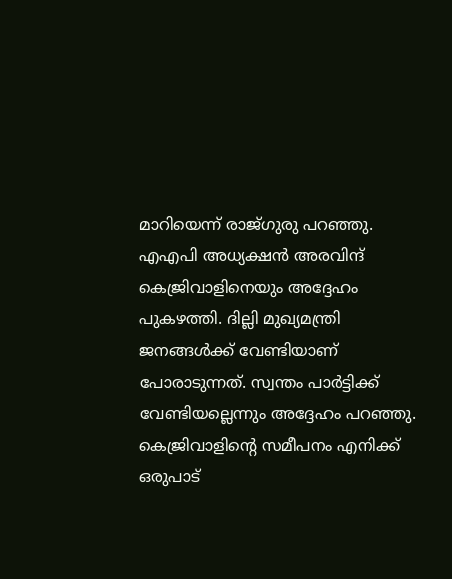മാറിയെന്ന് രാജ്ഗുരു പറഞ്ഞു. എഎപി അധ്യക്ഷന്‍ അരവിന്ദ് കെജ്രിവാളിനെയും അദ്ദേഹം പുകഴത്തി. ദില്ലി മുഖ്യമന്ത്രി ജനങ്ങള്‍ക്ക് വേണ്ടിയാണ് പോരാടുന്നത്. സ്വന്തം പാര്‍ട്ടിക്ക് വേണ്ടിയല്ലെന്നും അദ്ദേഹം പറഞ്ഞു. കെജ്രിവാളിന്റെ സമീപനം എനിക്ക് ഒരുപാട്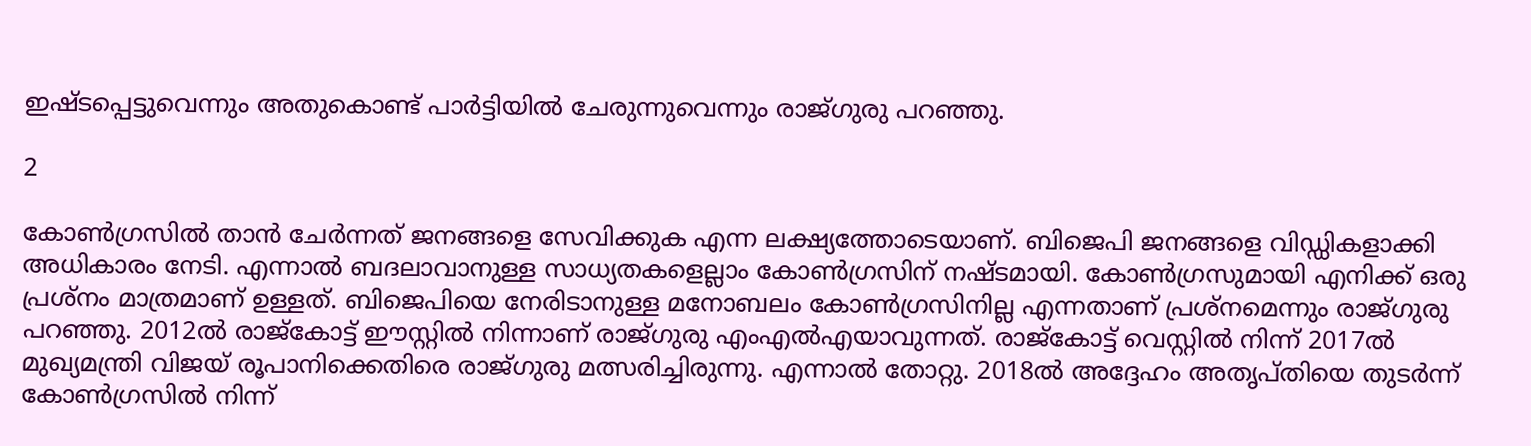ഇഷ്ടപ്പെട്ടുവെന്നും അതുകൊണ്ട് പാര്‍ട്ടിയില്‍ ചേരുന്നുവെന്നും രാജ്ഗുരു പറഞ്ഞു.

2

കോണ്‍ഗ്രസില്‍ താന്‍ ചേര്‍ന്നത് ജനങ്ങളെ സേവിക്കുക എന്ന ലക്ഷ്യത്തോടെയാണ്. ബിജെപി ജനങ്ങളെ വിഡ്ഡികളാക്കി അധികാരം നേടി. എന്നാല്‍ ബദലാവാനുള്ള സാധ്യതകളെല്ലാം കോണ്‍ഗ്രസിന് നഷ്ടമായി. കോണ്‍ഗ്രസുമായി എനിക്ക് ഒരു പ്രശ്‌നം മാത്രമാണ് ഉള്ളത്. ബിജെപിയെ നേരിടാനുള്ള മനോബലം കോണ്‍ഗ്രസിനില്ല എന്നതാണ് പ്രശ്‌നമെന്നും രാജ്ഗുരു പറഞ്ഞു. 2012ല്‍ രാജ്‌കോട്ട് ഈസ്റ്റില്‍ നിന്നാണ് രാജ്ഗുരു എംഎല്‍എയാവുന്നത്. രാജ്‌കോട്ട് വെസ്റ്റില്‍ നിന്ന് 2017ല്‍ മുഖ്യമന്ത്രി വിജയ് രൂപാനിക്കെതിരെ രാജ്ഗുരു മത്സരിച്ചിരുന്നു. എന്നാല്‍ തോറ്റു. 2018ല്‍ അദ്ദേഹം അതൃപ്തിയെ തുടര്‍ന്ന് കോണ്‍ഗ്രസില്‍ നിന്ന്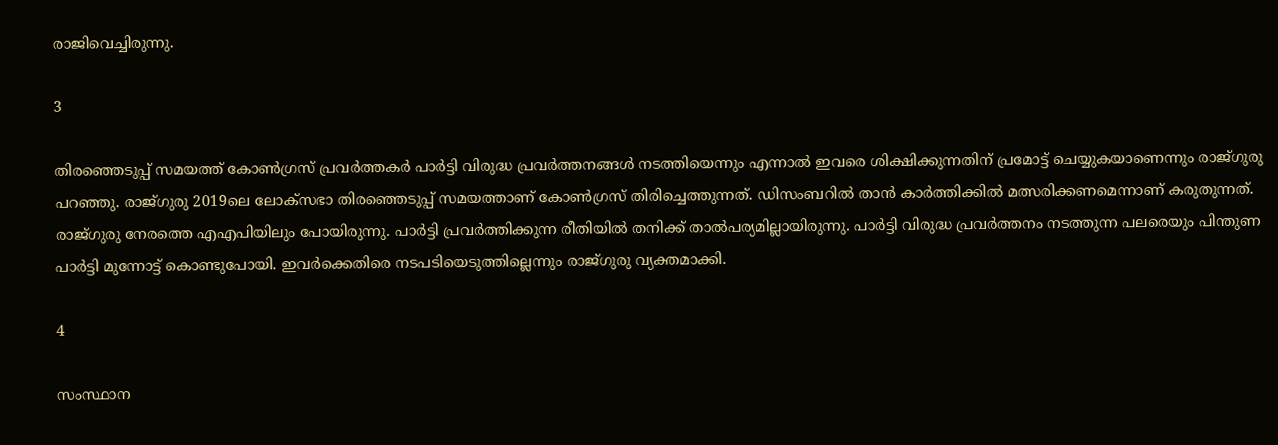രാജിവെച്ചിരുന്നു.

3

തിരഞ്ഞെടുപ്പ് സമയത്ത് കോണ്‍ഗ്രസ് പ്രവര്‍ത്തകര്‍ പാര്‍ട്ടി വിരുദ്ധ പ്രവര്‍ത്തനങ്ങള്‍ നടത്തിയെന്നും എന്നാല്‍ ഇവരെ ശിക്ഷിക്കുന്നതിന് പ്രമോട്ട് ചെയ്യുകയാണെന്നും രാജ്ഗുരു പറഞ്ഞു. രാജ്ഗുരു 2019ലെ ലോക്‌സഭാ തിരഞ്ഞെടുപ്പ് സമയത്താണ് കോണ്‍ഗ്രസ് തിരിച്ചെത്തുന്നത്. ഡിസംബറില്‍ താന്‍ കാര്‍ത്തിക്കില്‍ മത്സരിക്കണമെന്നാണ് കരുതുന്നത്. രാജ്ഗുരു നേരത്തെ എഎപിയിലും പോയിരുന്നു. പാര്‍ട്ടി പ്രവര്‍ത്തിക്കുന്ന രീതിയില്‍ തനിക്ക് താല്‍പര്യമില്ലായിരുന്നു. പാര്‍ട്ടി വിരുദ്ധ പ്രവര്‍ത്തനം നടത്തുന്ന പലരെയും പിന്തുണ പാര്‍ട്ടി മുന്നോട്ട് കൊണ്ടുപോയി. ഇവര്‍ക്കെതിരെ നടപടിയെടുത്തില്ലെന്നും രാജ്ഗുരു വ്യക്തമാക്കി.

4

സംസ്ഥാന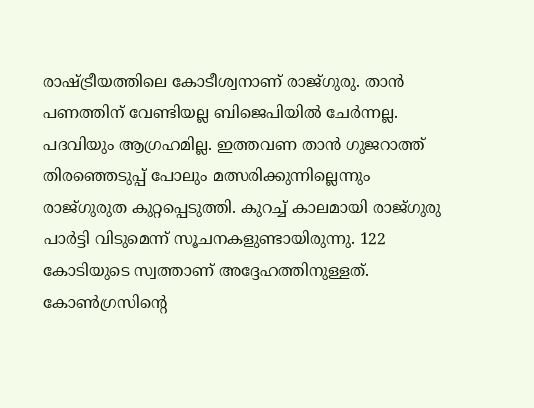രാഷ്ട്രീയത്തിലെ കോടീശ്വനാണ് രാജ്ഗുരു. താന്‍ പണത്തിന് വേണ്ടിയല്ല ബിജെപിയില്‍ ചേര്‍ന്നല്ല. പദവിയും ആഗ്രഹമില്ല. ഇത്തവണ താന്‍ ഗുജറാത്ത് തിരഞ്ഞെടുപ്പ് പോലും മത്സരിക്കുന്നില്ലെന്നും രാജ്ഗുരുത കുറ്റപ്പെടുത്തി. കുറച്ച് കാലമായി രാജ്ഗുരു പാര്‍ട്ടി വിടുമെന്ന് സൂചനകളുണ്ടായിരുന്നു. 122 കോടിയുടെ സ്വത്താണ് അദ്ദേഹത്തിനുള്ളത്. കോണ്‍ഗ്രസിന്റെ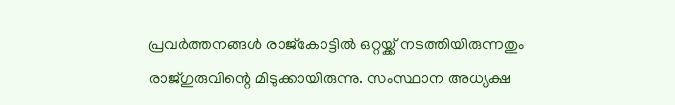പ്രവര്‍ത്തനങ്ങള്‍ രാജ്‌കോട്ടില്‍ ഒറ്റയ്ക്ക് നടത്തിയിരുന്നതും രാജ്ഗുരുവിന്റെ മിടുക്കായിരുന്നു. സംസ്ഥാന അധ്യക്ഷ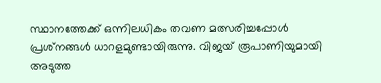സ്ഥാനത്തേക്ക് ഒന്നിലധികം തവണ മത്സരിച്ചപ്പോള്‍ പ്രശ്‌നങ്ങള്‍ ധാറളമുണ്ടായിരുന്നു. വിജയ് രൂപാണിയുമായി അടുത്ത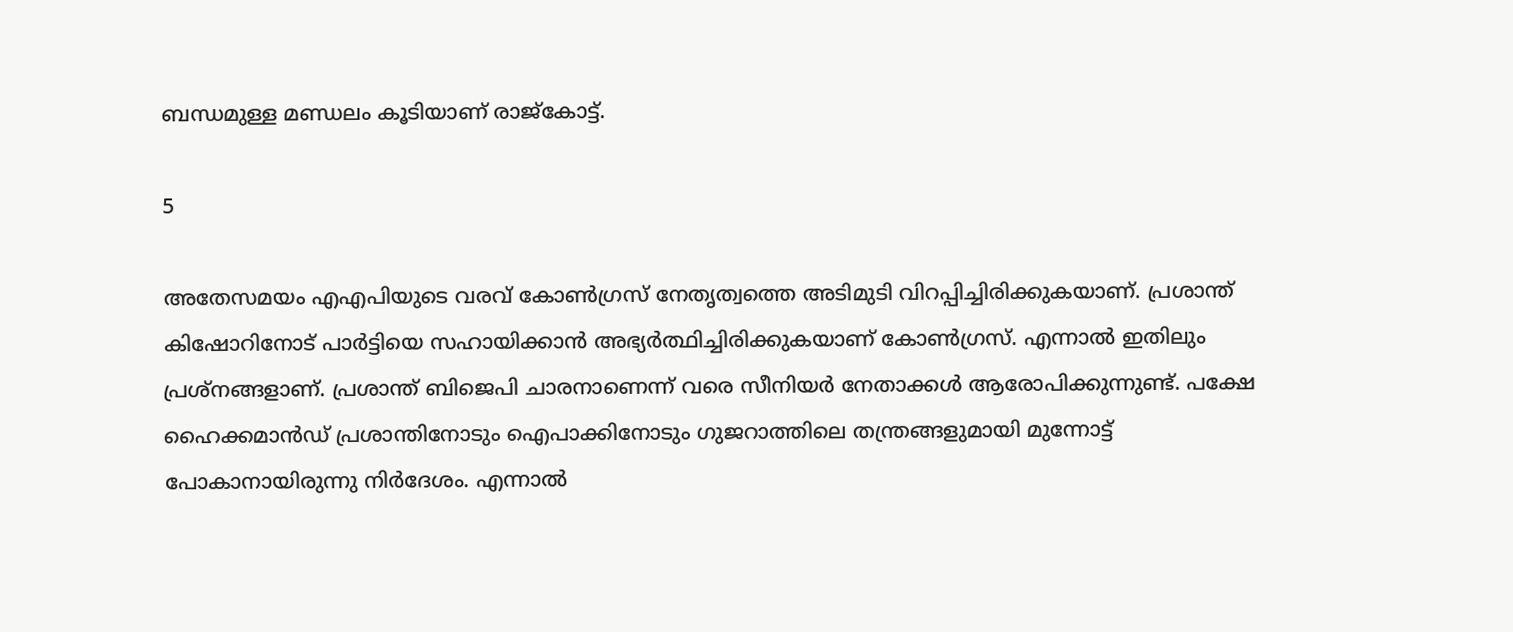ബന്ധമുള്ള മണ്ഡലം കൂടിയാണ് രാജ്‌കോട്ട്.

5

അതേസമയം എഎപിയുടെ വരവ് കോണ്‍ഗ്രസ് നേതൃത്വത്തെ അടിമുടി വിറപ്പിച്ചിരിക്കുകയാണ്. പ്രശാന്ത് കിഷോറിനോട് പാര്‍ട്ടിയെ സഹായിക്കാന്‍ അഭ്യര്‍ത്ഥിച്ചിരിക്കുകയാണ് കോണ്‍ഗ്രസ്. എന്നാല്‍ ഇതിലും പ്രശ്‌നങ്ങളാണ്. പ്രശാന്ത് ബിജെപി ചാരനാണെന്ന് വരെ സീനിയര്‍ നേതാക്കള്‍ ആരോപിക്കുന്നുണ്ട്. പക്ഷേ ഹൈക്കമാന്‍ഡ് പ്രശാന്തിനോടും ഐപാക്കിനോടും ഗുജറാത്തിലെ തന്ത്രങ്ങളുമായി മുന്നോട്ട് പോകാനായിരുന്നു നിര്‍ദേശം. എന്നാല്‍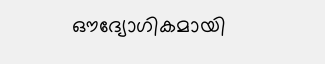ഔദ്യോഗികമായി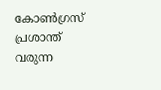കോണ്‍ഗ്രസ് പ്രശാന്ത് വരുന്ന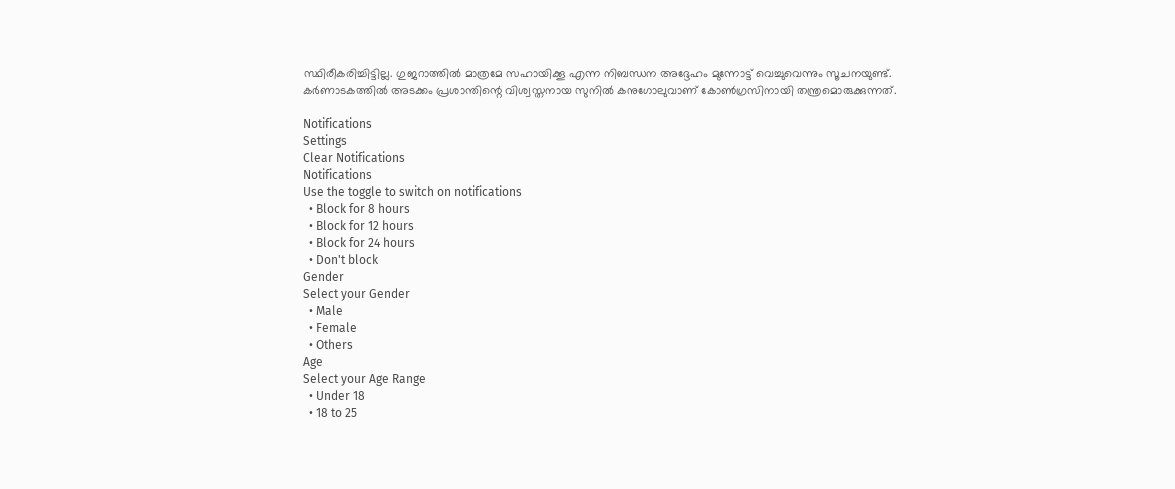സ്ഥിരീകരിച്ചിട്ടില്ല. ഗുജറാത്തില്‍ മാത്രമേ സഹായിക്കൂ എന്ന നിബന്ധന അദ്ദേഹം മുന്നോട്ട് വെച്ചുവെന്നും സൂചനയുണ്ട്. കര്‍ണാടകത്തില്‍ അടക്കം പ്രശാന്തിന്റെ വിശ്വസ്തനായ സുനില്‍ കനുഗോലുവാണ് കോണ്‍ഗ്രസിനായി തന്ത്രമൊരുക്കുന്നത്.

Notifications
Settings
Clear Notifications
Notifications
Use the toggle to switch on notifications
  • Block for 8 hours
  • Block for 12 hours
  • Block for 24 hours
  • Don't block
Gender
Select your Gender
  • Male
  • Female
  • Others
Age
Select your Age Range
  • Under 18
  • 18 to 25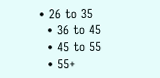• 26 to 35
  • 36 to 45
  • 45 to 55
  • 55+